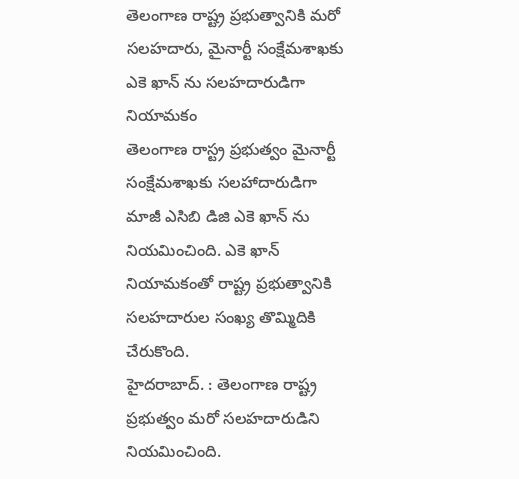తెలంగాణ రాష్ట్ర ప్రభుత్వానికి మరో సలహదారు, మైనార్టీ సంక్షేమశాఖకు ఎకె ఖాన్ ను సలహదారుడిగా నియామకం
తెలంగాణ రాస్ట్ర ప్రభుత్వం మైనార్టీ సంక్షేమశాఖకు సలహాదారుడిగా మాజీ ఎసిబి డిజి ఎకె ఖాన్ ను నియమించింది. ఎకె ఖాన్ నియామకంతో రాష్ట్ర ప్రభుత్వానికి సలహదారుల సంఖ్య తొమ్మిదికి చేరుకొంది.
హైదరాబాద్. : తెలంగాణ రాష్ట్ర ప్రభుత్వం మరో సలహదారుడిని నియమించింది.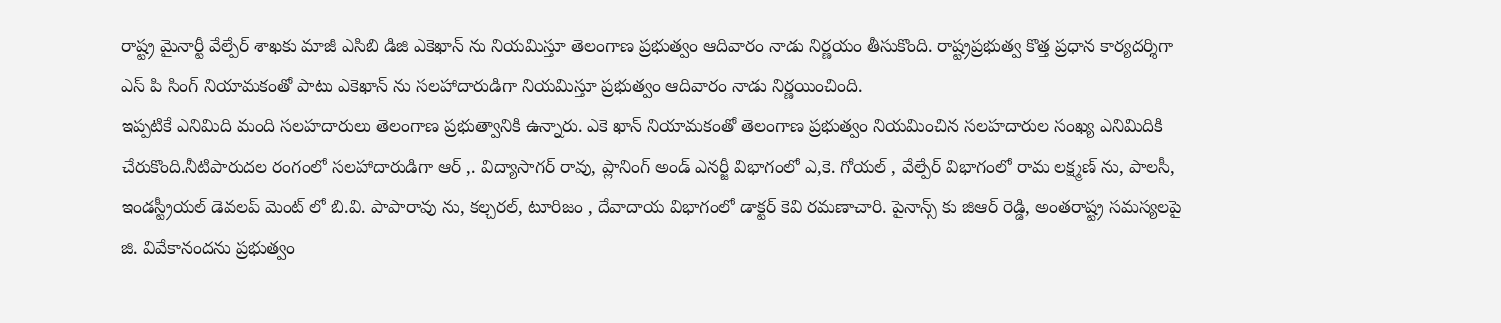రాష్ట్ర మైనార్టీ వేల్పేర్ శాఖకు మాజీ ఎసిబి డిజి ఎకెఖాన్ ను నియమిస్తూ తెలంగాణ ప్రభుత్వం ఆదివారం నాడు నిర్ణయం తీసుకొంది. రాష్ట్రప్రభుత్వ కొత్త ప్రధాన కార్యదర్శిగా ఎస్ పి సింగ్ నియామకంతో పాటు ఎకెఖాన్ ను సలహాదారుడిగా నియమిస్తూ ప్రభుత్వం ఆదివారం నాడు నిర్ణయించింది.
ఇప్పటికే ఎనిమిది మంది సలహదారులు తెలంగాణ ప్రభుత్వానికి ఉన్నారు. ఎకె ఖాన్ నియామకంతో తెలంగాణ ప్రభుత్వం నియమించిన సలహదారుల సంఖ్య ఎనిమిదికి చేరుకొంది.నీటిపారుదల రంగంలో సలహాదారుడిగా ఆర్ ,. విద్యాసాగర్ రావు, ప్లానింగ్ అండ్ ఎనర్జీ విభాగంలో ఎ,కె. గోయల్ , వేల్పేర్ విభాగంలో రామ లక్ష్మణ్ ను, పాలసీ, ఇండస్ట్రీయల్ డెవలప్ మెంట్ లో బి.వి. పాపారావు ను, కల్చరల్, టూరిజం , దేవాదాయ విభాగంలో డాక్టర్ కెవి రమణాచారి. పైనాన్స్ కు జిఆర్ రెడ్డి, అంతరాష్ట్ర సమస్యలపై జి. వివేకానందను ప్రభుత్వం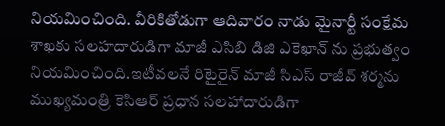నియమించింది. వీరికితోడుగా ఆదివారం నాడు మైనార్టీ సంక్షేమ శాఖకు సలహదారుడిగా మాజీ ఎసిబి డిజి ఎకెఖాన్ ను ప్రభుత్వం నియమించింది.ఇటీవలనే రిటైరైన్ మాజీ సిఎస్ రాజీవ్ శర్మను ముఖ్యమంత్రి కెసిఆర్ ప్రధాన సలహాదారుడిగా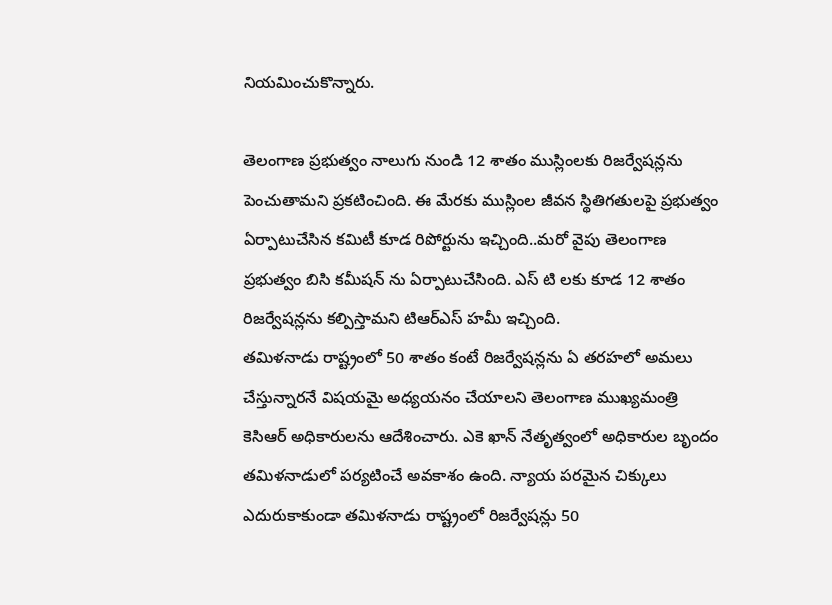నియమించుకొన్నారు.

తెలంగాణ ప్రభుత్వం నాలుగు నుండి 12 శాతం ముస్లింలకు రిజర్వేషన్లను పెంచుతామని ప్రకటించింది. ఈ మేరకు ముస్లింల జీవన స్థితిగతులపై ప్రభుత్వం ఏర్పాటుచేసిన కమిటీ కూడ రిపోర్టును ఇచ్చింది..మరో వైపు తెలంగాణ ప్రభుత్వం బిసి కమీషన్ ను ఏర్పాటుచేసింది. ఎస్ టి లకు కూడ 12 శాతం రిజర్వేషన్లను కల్పిస్తామని టిఆర్ఎస్ హమీ ఇచ్చింది.
తమిళనాడు రాష్ట్రంలో 50 శాతం కంటే రిజర్వేషన్లను ఏ తరహలో అమలు చేస్తున్నారనే విషయమై అధ్యయనం చేయాలని తెలంగాణ ముఖ్యమంత్రి కెసిఆర్ అధికారులను ఆదేశించారు. ఎకె ఖాన్ నేతృత్వంలో అధికారుల బృందం తమిళనాడులో పర్యటించే అవకాశం ఉంది. న్యాయ పరమైన చిక్కులు ఎదురుకాకుండా తమిళనాడు రాష్ట్రంలో రిజర్వేషన్లు 50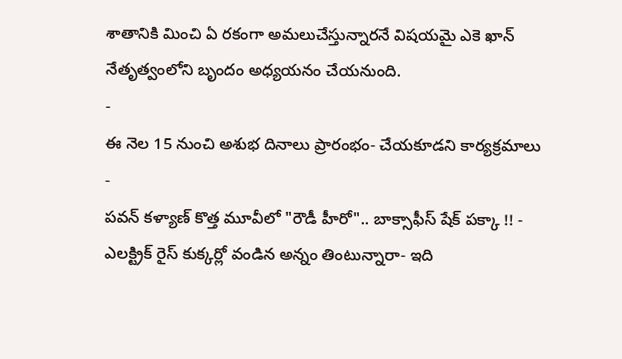శాతానికి మించి ఏ రకంగా అమలుచేస్తున్నారనే విషయమై ఎకె ఖాన్ నేతృత్వంలోని బృందం అధ్యయనం చేయనుంది.
-
ఈ నెల 15 నుంచి అశుభ దినాలు ప్రారంభం- చేయకూడని కార్యక్రమాలు -
పవన్ కళ్యాణ్ కొత్త మూవీలో "రౌడీ హీరో".. బాక్సాఫీస్ షేక్ పక్కా !! -
ఎలక్ట్రిక్ రైస్ కుక్కర్లో వండిన అన్నం తింటున్నారా- ఇది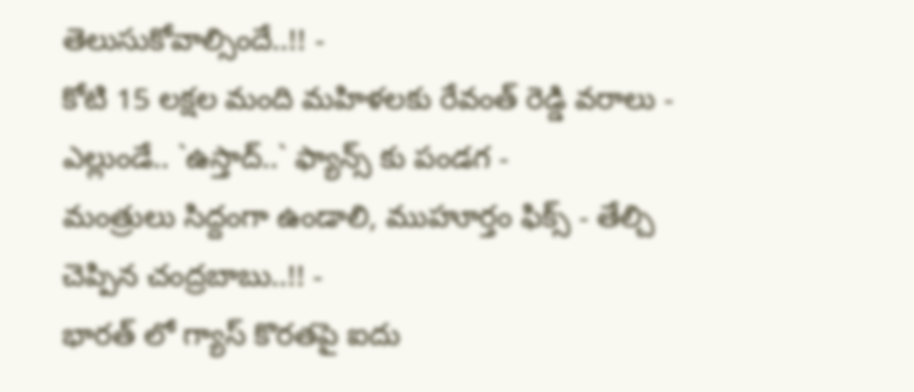తెలుసుకోవాల్సిందే..!! -
కోటి 15 లక్షల మంది మహిళలకు రేవంత్ రెడ్డి వరాలు -
ఎల్లుండే.. `ఉస్తాద్..` ఫ్యాన్స్ కు పండగ -
మంత్రులు సిద్దంగా ఉండాలి, ముహూర్తం ఫిక్స్ - తేల్చి చెప్పిన చంద్రబాబు..!! -
భారత్ లో గ్యాస్ కొరతపై ఐదు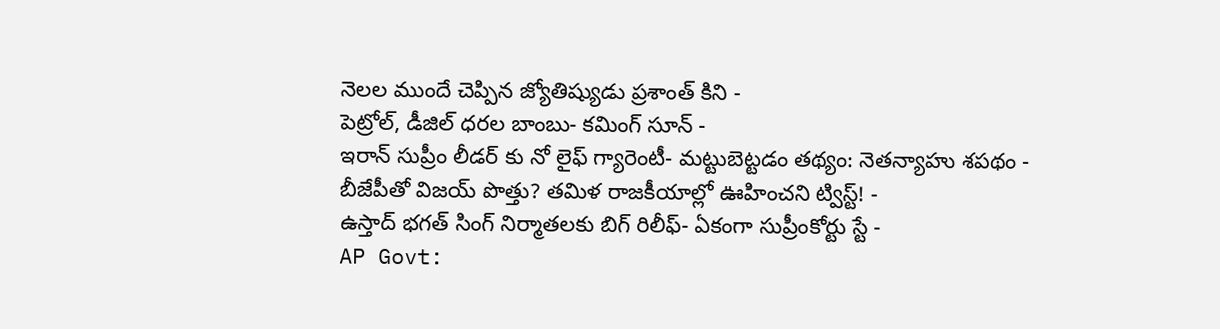నెలల ముందే చెప్పిన జ్యోతిష్యుడు ప్రశాంత్ కిని -
పెట్రోల్, డీజిల్ ధరల బాంబు- కమింగ్ సూన్ -
ఇరాన్ సుప్రీం లీడర్ కు నో లైఫ్ గ్యారెంటీ- మట్టుబెట్టడం తథ్యం: నెతన్యాహు శపథం -
బీజేపీతో విజయ్ పొత్తు? తమిళ రాజకీయాల్లో ఊహించని ట్విస్ట్! -
ఉస్తాద్ భగత్ సింగ్ నిర్మాతలకు బిగ్ రిలీఫ్- ఏకంగా సుప్రీంకోర్టు స్టే -
AP Govt: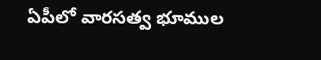ఏపీలో వారసత్వ భూముల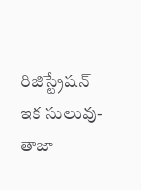రిజిస్ట్రేషన్ ఇక సులువు-తాజా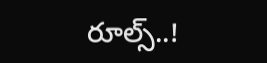రూల్స్..!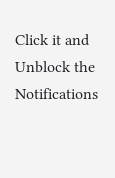Click it and Unblock the Notifications